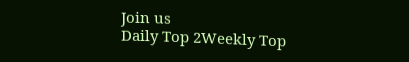Join us
Daily Top 2Weekly Top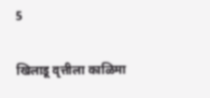5

खिलाडू वृत्तीला काळिमा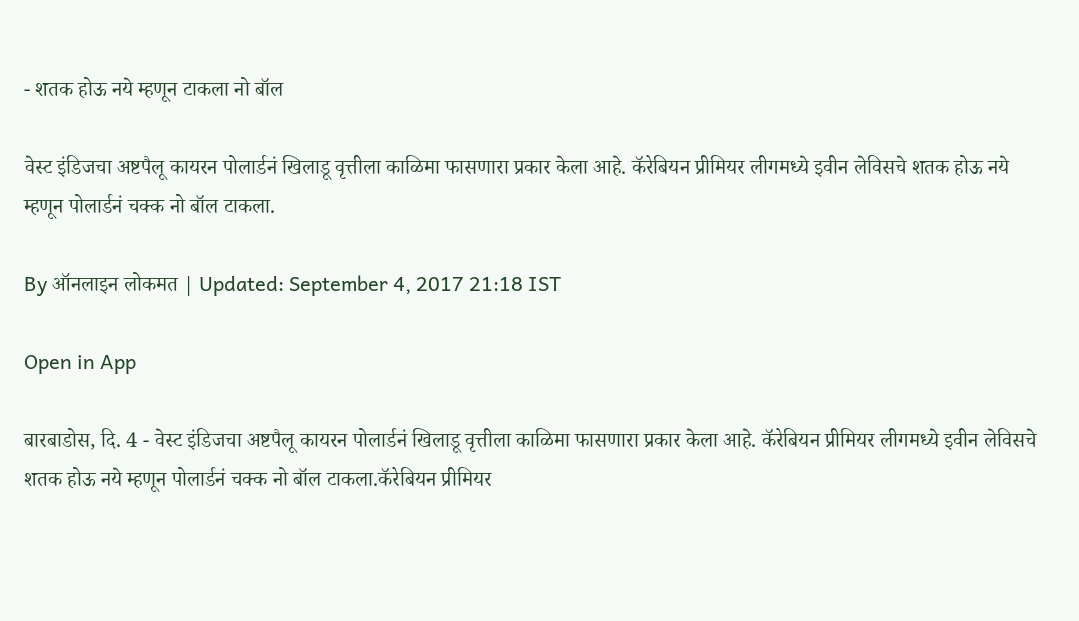- शतक होऊ नये म्हणून टाकला नो बॉल

वेस्ट इंडिजचा अष्टपैलू कायरन पोलार्डनं खिलाडू वृत्तीला काळिमा फासणारा प्रकार केला आहे. कॅरेबियन प्रीमियर लीगमध्ये इवीन लेविसचे शतक होऊ नये म्हणून पोलार्डनं चक्क नो बॉल टाकला.

By ऑनलाइन लोकमत | Updated: September 4, 2017 21:18 IST

Open in App

बारबाडोस, दि. 4 - वेस्ट इंडिजचा अष्टपैलू कायरन पोलार्डनं खिलाडू वृत्तीला काळिमा फासणारा प्रकार केला आहे. कॅरेबियन प्रीमियर लीगमध्ये इवीन लेविसचे शतक होऊ नये म्हणून पोलार्डनं चक्क नो बॉल टाकला.कॅरेबियन प्रीमियर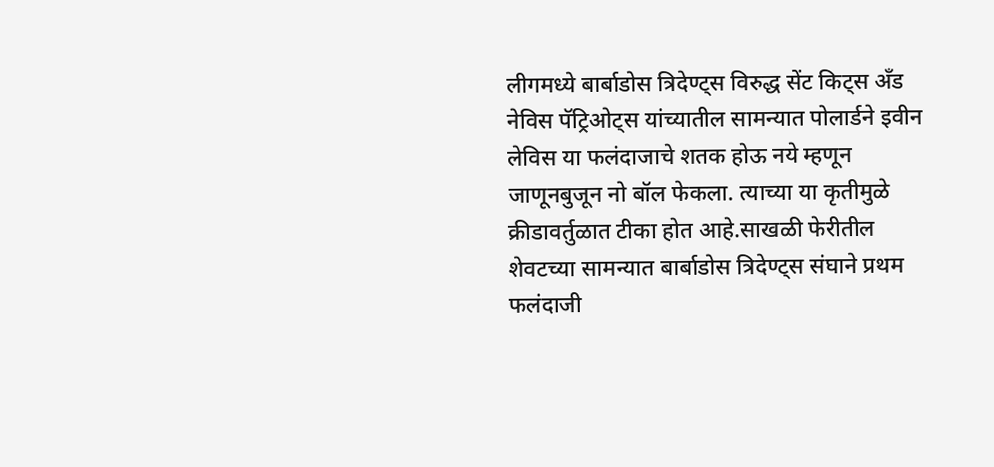लीगमध्ये बार्बाडोस त्रिदेण्ट्स विरुद्ध सेंट किट्स अँड नेविस पॅट्रिओट्स यांच्यातील सामन्यात पोलार्डने इवीन लेविस या फलंदाजाचे शतक होऊ नये म्हणून जाणूनबुजून नो बॉल फेकला. त्याच्या या कृतीमुळे क्रीडावर्तुळात टीका होत आहे.साखळी फेरीतील शेवटच्या सामन्यात बार्बाडोस त्रिदेण्ट्स संघाने प्रथम फलंदाजी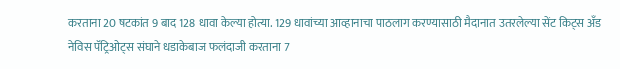करताना 20 षटकांत 9 बाद 128 धावा केल्या होत्या. 129 धावांच्या आव्हानाचा पाठलाग करण्यासाठी मैदानात उतरलेल्या सेंट किट्स अँड नेविस पॅट्रिओट्स संघाने धडाकेबाज फलंदाजी करताना 7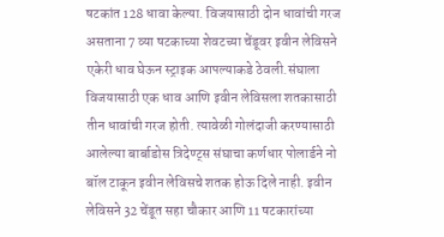षटकांत 128 धावा केल्या. विजयासाठी दोन धावांची गरज असताना 7 व्या षटकाच्या शेवटच्या चेंडूवर इवीन लेविसने एकेरी धाव घेऊन स्ट्राइक आपल्याकडे ठेवली.संघाला विजयासाठी एक धाव आणि इवीन लेविसला शतकासाठी तीन धावांची गरज होती. त्यावेळी गोलंदाजी करण्यासाठी आलेल्या बार्बाडोस त्रिदेण्ट्स संघाचा कर्णधार पोलार्डने नो बॉल टाकून इवीन लेविसचे शतक होऊ दिले नाही. इवीन लेविसने 32 चेंडूत सहा चौकार आणि 11 षटकारांच्या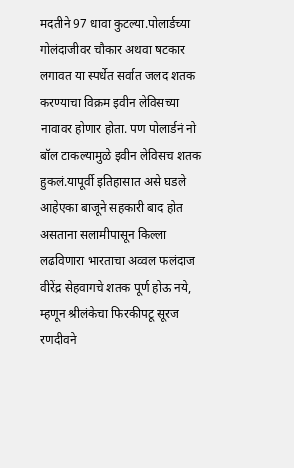मदतीने 97 धावा कुटल्या.पोलार्डच्या गोलंदाजीवर चौकार अथवा षटकार लगावत या स्पर्धेत सर्वात जलद शतक करण्याचा विक्रम इवीन लेविसच्या नावावर होणार होता. पण पोलार्डनं नो बॉल टाकल्यामुळे इवीन लेविसच शतक हुकलं.यापूर्वी इतिहासात असे घडले आहेएका बाजूने सहकारी बाद होत असताना सलामीपासून किल्ला लढविणारा भारताचा अव्वल फलंदाज वीरेंद्र सेहवागचे शतक पूर्ण होऊ नये, म्हणून श्रीलंकेचा फिरकीपटू सूरज रणदीवने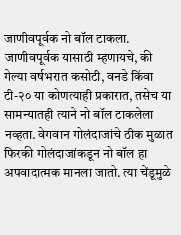जाणीवपूर्वक नो बॉल टाकला. जाणीवपूर्वक यासाठी म्हणायचे, की गेल्या वर्षभरात कसोटी, वनडे किंवा टी-२० या कोणत्याही प्रकारात, तसेच या सामन्यातही त्याने नो बॉल टाकलेला नव्हता. वेगवान गोलंदाजांचे ठीक मुळात फिरकी गोलंदाजांकडून नो बॉल हा अपवादात्मक मानला जातो. त्या चेंडूमुळे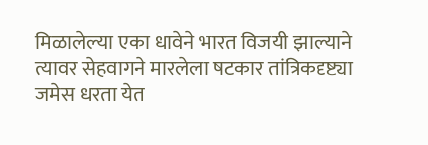मिळालेल्या एका धावेने भारत विजयी झाल्याने त्यावर सेहवागने मारलेला षटकार तांत्रिकदृष्ट्या जमेस धरता येत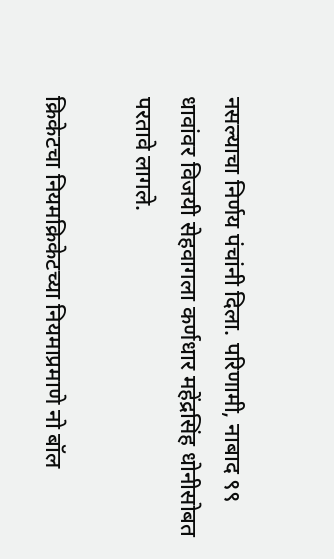नसल्याचा निर्णय पंचांनी दिला. परिणामी, नाबाद ९९ धावांवर विजयी सेहवागला कर्णधार महेंद्रसिंह धोनीसोबत परतावे लागले.

क्रिकेटचा नियमक्रिकेटच्या नियमाप्रमाणे नो बॉल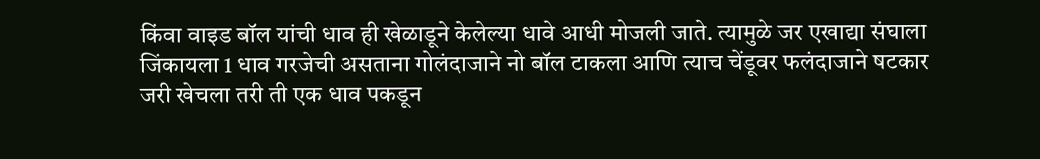किंवा वाइड बॉल यांची धाव ही खेळाडूने केलेल्या धावे आधी मोजली जाते. त्यामुळे जर एखाद्या संघाला जिंकायला 1 धाव गरजेची असताना गोलंदाजाने नो बॉल टाकला आणि त्याच चेंडूवर फलंदाजाने षटकार जरी खेचला तरी ती एक धाव पकडून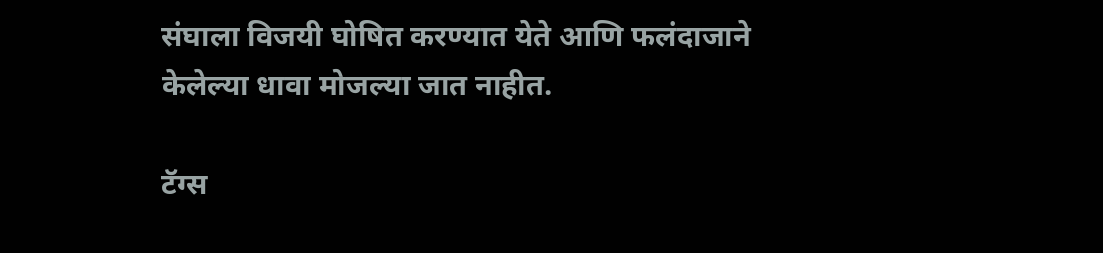संघाला विजयी घोषित करण्यात येते आणि फलंदाजाने केलेल्या धावा मोजल्या जात नाहीत.

टॅग्स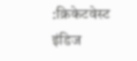:क्रिकेटवेस्ट इंडिज